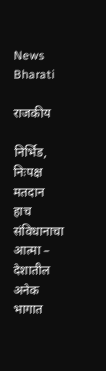News Bharati

राजकीय

निर्भिड, निःपक्ष मतदान हाच संविधानाचा आत्मा – देशातील अनेक भागात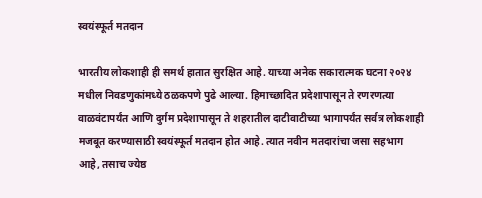स्वयंस्फूर्त मतदान

भारतीय लोकशाही ही समर्थ हातात सुरक्षित आहे. याच्या अनेक सकारात्मक घटना २०२४ मधील निवडणुकांमध्ये ठळकपणे पुढे आल्या. हिमाच्छादित प्रदेशापासून ते रणरणत्या वाळवंटापर्यंत आणि दुर्गम प्रदेशापासून ते शहरातील दाटीवाटीच्या भागापर्यंत सर्वत्र लोकशाही मजबूत करण्यासाठी स्वयंस्फूर्त मतदान होत आहे. त्यात नवीन मतदारांचा जसा सहभाग आहे, तसाच ज्येष्ठ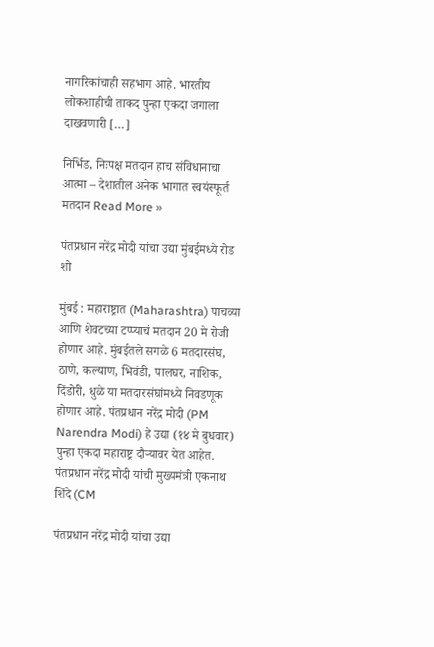नागरिकांचाही सहभाग आहे. भारतीय लोकशाहीची ताकद पुन्हा एकदा जगाला दाखवणारी […]

निर्भिड, निःपक्ष मतदान हाच संविधानाचा आत्मा – देशातील अनेक भागात स्वयंस्फूर्त मतदान Read More »

पंतप्रधान नरेंद्र मोदी यांचा उद्या मुंबईमध्ये रोड शो

मुंबई : महाराष्ट्रात (Maharashtra) पाचव्या आणि शेवटच्या टप्प्याचं मतदान 20 मे रोजी होणार आहे. मुंबईतले सगळे 6 मतदारसंघ, ठाणे, कल्याण, भिवंडी, पालघर, नाशिक, दिंडोरी, धुळे या मतदारसंघांमध्ये निवडणूक होणार आहे. पंतप्रधान नरेंद्र मोदी (PM Narendra Modi) हे उद्या (१४ मे बुधवार) पुन्हा एकदा महाराष्ट्र दौऱ्यावर येत आहेत. पंतप्रधान नरेंद्र मोदी यांची मुख्यमंत्री एकनाथ शिंदे (CM

पंतप्रधान नरेंद्र मोदी यांचा उद्या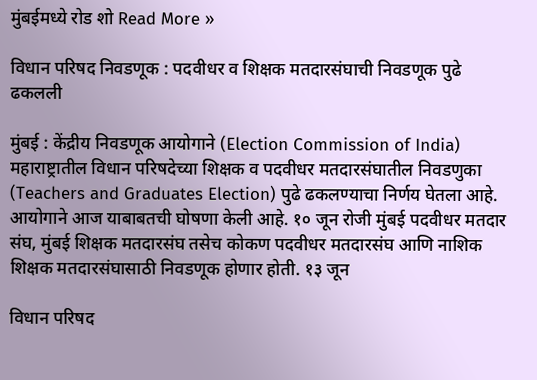मुंबईमध्ये रोड शो Read More »

विधान परिषद निवडणूक : पदवीधर व शिक्षक मतदारसंघाची निवडणूक पुढे ढकलली

मुंबई : केंद्रीय निवडणूक आयोगाने (Election Commission of India) महाराष्ट्रातील विधान परिषदेच्या शिक्षक व पदवीधर मतदारसंघातील निवडणुका (Teachers and Graduates Election) पुढे ढकलण्याचा निर्णय घेतला आहे. आयोगाने आज याबाबतची घोषणा केली आहे. १० जून रोजी मुंबई पदवीधर मतदार संघ, मुंबई शिक्षक मतदारसंघ तसेच कोकण पदवीधर मतदारसंघ आणि नाशिक शिक्षक मतदारसंघासाठी निवडणूक होणार होती. १३ जून

विधान परिषद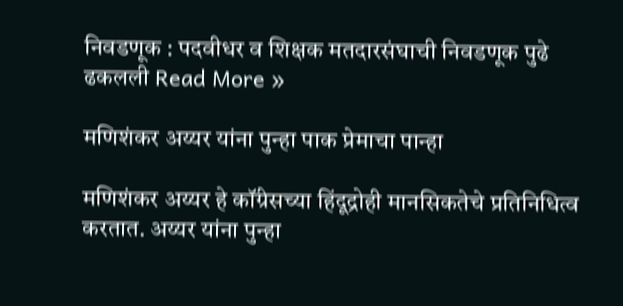निवडणूक : पदवीधर व शिक्षक मतदारसंघाची निवडणूक पुढे ढकलली Read More »

मणिशंकर अय्यर यांना पुन्हा पाक प्रेमाचा पान्हा

मणिशंकर अय्यर हे कॉंग्रेसच्या हिंदूद्रोही मानसिकतेचे प्रतिनिधित्व करतात. अय्यर यांना पुन्हा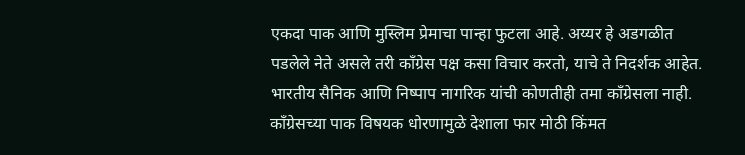एकदा पाक आणि मुस्लिम प्रेमाचा पान्हा फुटला आहे. अय्यर हे अडगळीत पडलेले नेते असले तरी कॉंग्रेस पक्ष कसा विचार करतो, याचे ते निदर्शक आहेत. भारतीय सैनिक आणि निष्पाप नागरिक यांची कोणतीही तमा कॉंग्रेसला नाही. कॉंग्रेसच्या पाक विषयक धोरणामुळे देशाला फार मोठी किंमत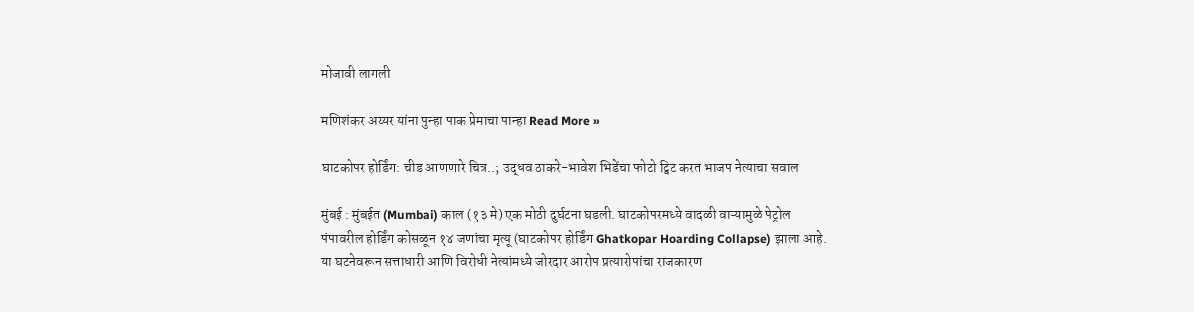मोजावी लागली

मणिशंकर अय्यर यांना पुन्हा पाक प्रेमाचा पान्हा Read More »

घाटकोपर होर्डिंग: चीड आणणारे चित्र..; उद्धव ठाकरे-भावेश भिडेंचा फोटो ट्विट करत भाजप नेत्याचा सवाल

मुंबई : मुंबईत (Mumbai) काल (१३ मे) एक मोठी दुर्घटना घडली. घाटकोपरमध्ये वादळी वाऱ्यामुळे पेट्रोल पंपावरील होर्डिंग कोसळून १४ जणांचा मृत्यू (घाटकोपर होर्डिंग Ghatkopar Hoarding Collapse) झाला आहे. या घटनेवरून सत्ताधारी आणि विरोधी नेत्यांमध्ये जोरदार आरोप प्रत्यारोपांचा राजकारण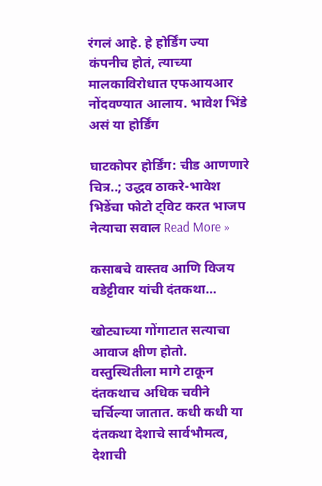रंगलं आहे. हे होर्डिंग ज्या कंपनीच होतं, त्याच्या मालकाविरोधात एफआयआर नोंदवण्यात आलाय. भावेश भिंडे असं या होर्डिंग

घाटकोपर होर्डिंग: चीड आणणारे चित्र..; उद्धव ठाकरे-भावेश भिडेंचा फोटो ट्विट करत भाजप नेत्याचा सवाल Read More »

कसाबचे वास्तव आणि विजय वडेट्टीवार यांची दंतकथा…

खोट्याच्या गोंगाटात सत्याचा आवाज क्षीण होतो. वस्तुस्थितीला मागे टाकून दंतकथाच अधिक चवीने चर्चिल्या जातात. कधी कधी या दंतकथा देशाचे सार्वभौमत्व, देशाची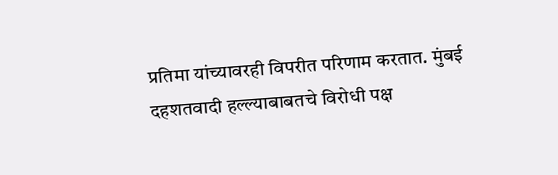प्रतिमा यांच्यावरही विपरीत परिणाम करतात. मुंबई दहशतवादी हल्ल्याबाबतचे विरोधी पक्ष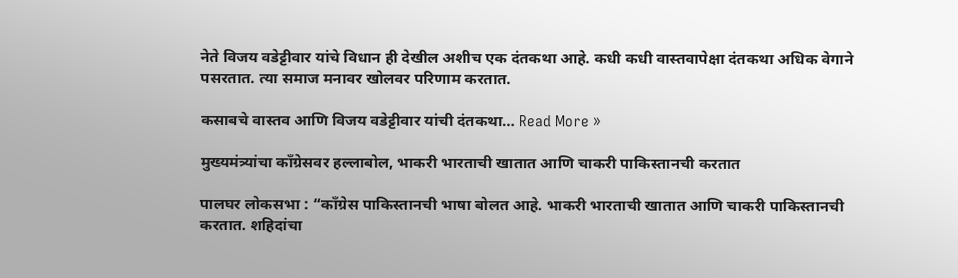नेते विजय वडेट्टीवार यांचे विधान ही देखील अशीच एक दंतकथा आहे. कधी कधी वास्तवापेक्षा दंतकथा अधिक वेगाने पसरतात. त्या समाज मनावर खोलवर परिणाम करतात.

कसाबचे वास्तव आणि विजय वडेट्टीवार यांची दंतकथा… Read More »

मुख्यमंत्र्यांचा काँग्रेसवर हल्लाबोल, भाकरी भारताची खातात आणि चाकरी पाकिस्तानची करतात

पालघर लोकसभा : “काँग्रेस पाकिस्तानची भाषा बोलत आहे. भाकरी भारताची खातात आणि चाकरी पाकिस्तानची करतात. शहिदांचा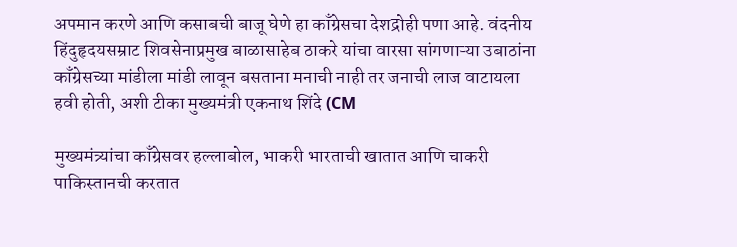अपमान करणे आणि कसाबची बाजू घेणे हा काँग्रेसचा देशद्रोही पणा आहे. वंदनीय हिंदुहृदयसम्राट शिवसेनाप्रमुख बाळासाहेब ठाकरे यांचा वारसा सांगणाऱ्या उबाठांना काँग्रेसच्या मांडीला मांडी लावून बसताना मनाची नाही तर जनाची लाज वाटायला हवी होती, अशी टीका मुख्यमंत्री एकनाथ शिंदे (CM

मुख्यमंत्र्यांचा काँग्रेसवर हल्लाबोल, भाकरी भारताची खातात आणि चाकरी पाकिस्तानची करतात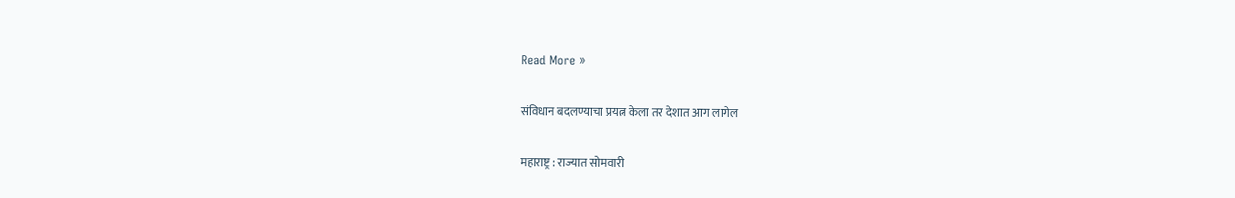Read More »

संविधान बदलण्याचा प्रयत्न केला तर देशात आग लागेल

महाराष्ट्र : राज्यात सोमवारी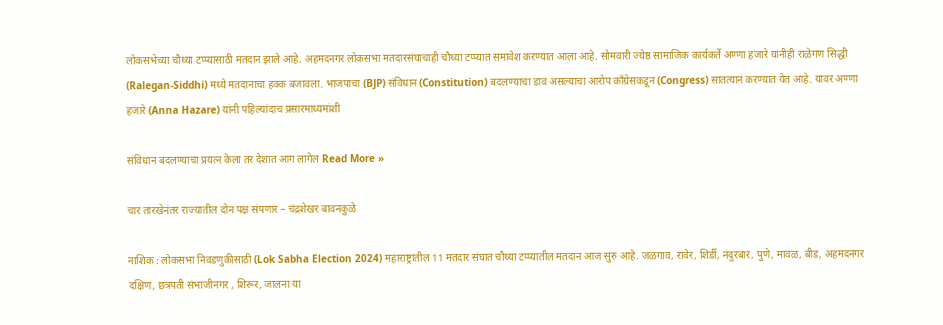लोकसभेच्या चौथ्या टप्प्यासाठी मतदान झाले आहे. अहमदनगर लोकसभा मतदारसंघाचाही चौथ्या टप्प्यात समावेश करण्यात आला आहे. सोमवारी ज्येष्ठ सामाजिक कार्यकर्ते अण्णा हजारे यांनीही राळेगण सिद्धी (Ralegan-Siddhi) मध्ये मतदानाचा हक्क बजावला. भाजपाचा (BJP) संविधान (Constitution) बदलण्याचा डाव असल्याचा आरोप काँग्रेसकडून (Congress) सातत्यानं करण्यात येत आहे. यावर अण्णा हजारे (Anna Hazare) यांनी पहिल्यांदाच प्रसारमाध्यमांशी

संविधान बदलण्याचा प्रयत्न केला तर देशात आग लागेल Read More »

चार तारखेनंतर राज्यातील दोन पक्ष संपणार – चंद्रशेखर बावनकुळे

नाशिक : लोकसभा निवडणुकीसाठी (Lok Sabha Election 2024) महाराष्ट्रातील 11 मतदार संघात चौथ्या टप्प्यातील मतदान आज सुरु आहे. जळगाव, रावेर, शिर्डी, नंदुरबार, पुणे, मावळ, बीड, अहमदनगर दक्षिण, छत्रपती संभाजीनगर , शिरूर, जालना या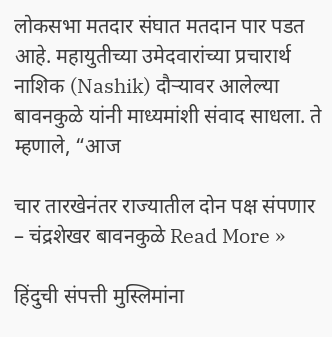लोकसभा मतदार संघात मतदान पार पडत आहे. महायुतीच्या उमेदवारांच्या प्रचारार्थ नाशिक (Nashik) दौऱ्यावर आलेल्या बावनकुळे यांनी माध्यमांशी संवाद साधला. ते म्हणाले, “आज

चार तारखेनंतर राज्यातील दोन पक्ष संपणार – चंद्रशेखर बावनकुळे Read More »

हिंदुची संपत्ती मुस्लिमांना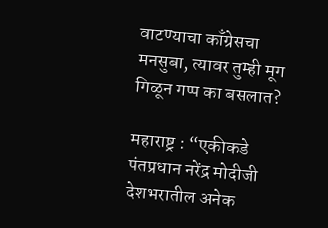वाटण्याचा काँग्रेसचा मनसुबा, त्यावर तुम्ही मूग गिळून गप्प का बसलात?

महाराष्ट्र : “एकीकडे पंतप्रधान नरेंद्र मोदीजी देशभरातील अनेक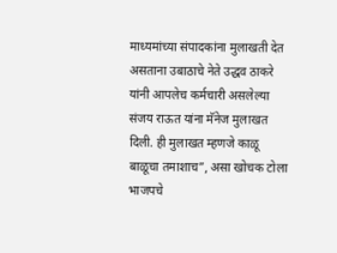माध्यमांच्या संपादकांना मुलाखती देत असताना उबाठाचे नेते उद्धव ठाकरे यांनी आपलेच कर्मचारी असलेल्या संजय राऊत यांना मॅनेज मुलाखत दिली. ही मुलाखत म्हणजे काळू बाळूचा तमाशाच”, असा खोचक टोला भाजपचे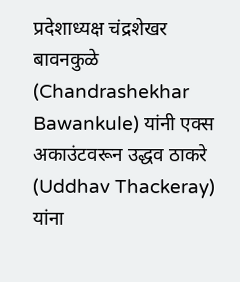प्रदेशाध्यक्ष चंद्रशेखर बावनकुळे (Chandrashekhar Bawankule) यांनी एक्स अकाउंटवरून उद्धव ठाकरे (Uddhav Thackeray) यांना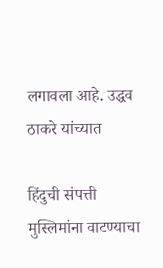लगावला आहे. उद्धव ठाकरे यांच्यात

हिंदुची संपत्ती मुस्लिमांना वाटण्याचा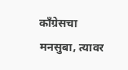काँग्रेसचा मनसुबा, त्यावर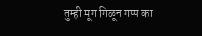तुम्ही मूग गिळून गप्प का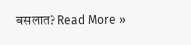बसलात? Read More »